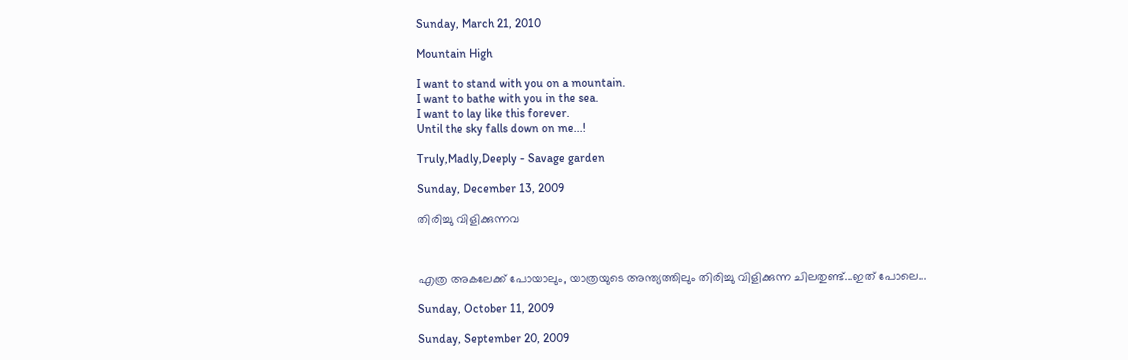Sunday, March 21, 2010

Mountain High

I want to stand with you on a mountain.
I want to bathe with you in the sea.
I want to lay like this forever.
Until the sky falls down on me...!

Truly,Madly,Deeply - Savage garden

Sunday, December 13, 2009

തിരിച്ചു വിളിക്കുന്നവ



എത്ര അകലേക്ക്‌ പോയാലും, യാത്രയുടെ അന്ത്യത്തിലും തിരിച്ചു വിളിക്കുന്ന ചിലതുണ്ട്...ഇത് പോലെ...

Sunday, October 11, 2009

Sunday, September 20, 2009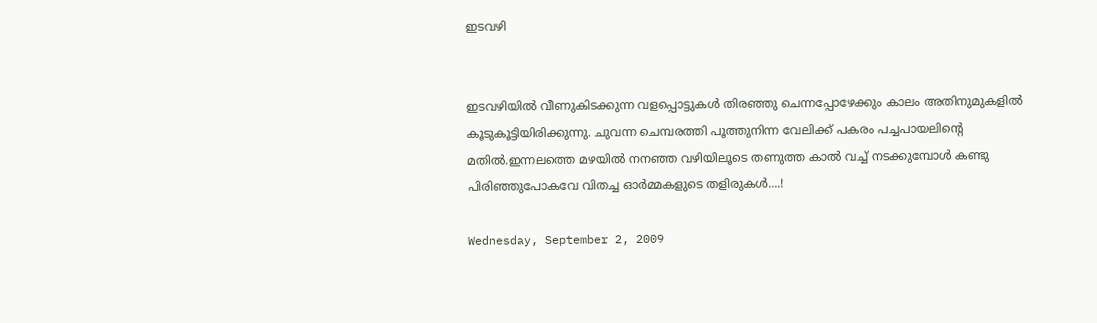ഇടവഴി


ഇടവഴിയില്‍ വീണുകിടക്കുന്ന വളപ്പൊട്ടുകള്‍ തിരഞ്ഞു ചെന്നപ്പോഴേക്കും കാലം അതിനുമുകളില്‍ കൂടുകൂട്ടിയിരിക്കുന്നു. ചുവന്ന ചെമ്പരത്തി പൂത്തുനിന്ന വേലിക്ക് പകരം പച്ചപായലിന്റെ മതില്‍.ഇന്നലത്തെ മഴയില്‍ നനഞ്ഞ വഴിയിലൂടെ തണുത്ത കാല്‍ വച്ച് നടക്കുമ്പോള്‍ കണ്ടു പിരിഞ്ഞുപോകവേ വിതച്ച ഓര്‍മ്മകളുടെ തളിരുകള്‍....!

Wednesday, September 2, 2009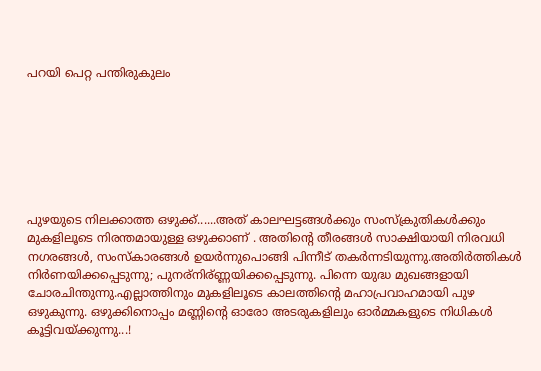പറയി പെറ്റ പന്തിരുകുലം







പുഴയുടെ നിലക്കാത്ത ഒഴുക്ക്‌......അത് കാലഘട്ടങ്ങള്‍ക്കും സംസ്ക്രുതികള്‍ക്കും മുകളിലൂടെ നിരന്തമായുള്ള ഒഴുക്കാണ് . അതിന്റെ തീരങ്ങള്‍ സാക്ഷിയായി നിരവധി നഗരങ്ങള്‍, സംസ്കാരങ്ങള്‍ ഉയര്‍ന്നുപൊങ്ങി പിന്നീട് തകര്‍ന്നടിയുന്നു.അതിര്‍ത്തികള്‍ നിര്‍ണയിക്കപ്പെടുന്നു; പുനര്നിര്ണ്ണയിക്കപ്പെടുന്നു. പിന്നെ യുദ്ധ മുഖങ്ങളായി ചോരചിന്തുന്നു.എല്ലാത്തിനും മുകളിലൂടെ കാലത്തിന്റെ മഹാപ്രവാഹമായി പുഴ ഒഴുകുന്നു. ഒഴുക്കിനൊപ്പം മണ്ണിന്റെ ഓരോ അടരുകളിലും ഓര്‍മ്മകളുടെ നിധികള്‍ കൂട്ടിവയ്ക്കുന്നു...!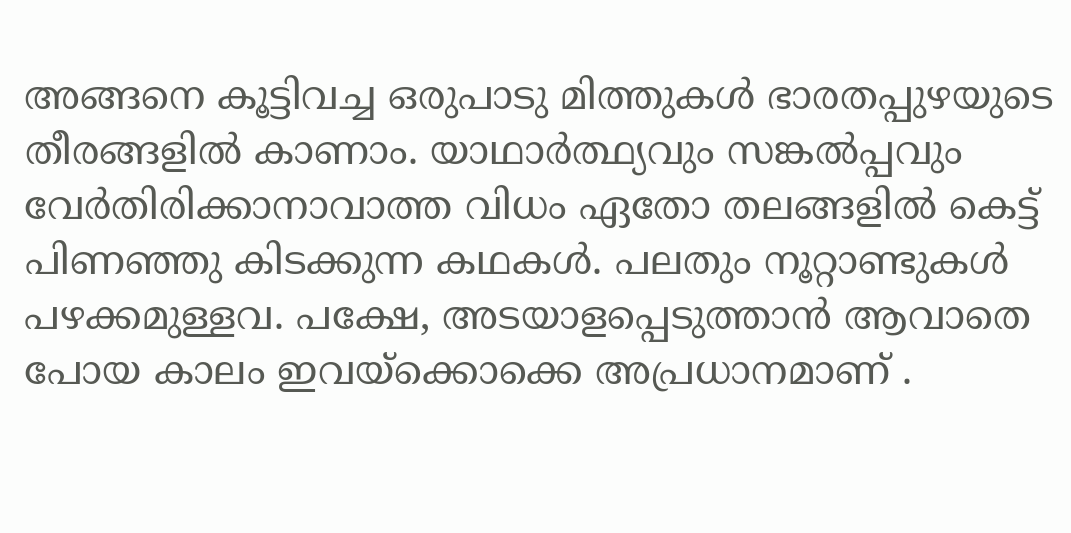അങ്ങനെ കൂട്ടിവച്ച ഒരുപാടു മിത്തുകള്‍ ഭാരതപ്പുഴയുടെ തീരങ്ങളില്‍ കാണാം. യാഥാര്‍ത്ഥ്യവും സങ്കല്‍പ്പവും വേര്‍തിരിക്കാനാവാത്ത വിധം ഏതോ തലങ്ങളില്‍ കെട്ട് പിണഞ്ഞു കിടക്കുന്ന കഥകള്‍. പലതും നൂറ്റാണ്ടുകള്‍ പഴക്കമുള്ളവ. പക്ഷേ, അടയാളപ്പെടുത്താന്‍ ആവാതെ പോയ കാലം ഇവയ്ക്കൊക്കെ അപ്രധാനമാണ് .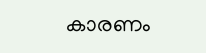കാരണം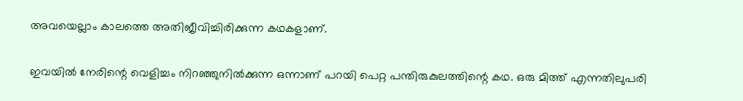അവയെല്ലാം കാലത്തെ അതിജീവിച്ചിരിക്കുന്ന കഥകളാണ്.

ഇവയില്‍ നേരിന്റെ വെളിച്ചം നിറഞ്ഞുനില്‍ക്കുന്ന ഒന്നാണ് പറയി പെറ്റ പന്തിരുകുലത്തിന്റെ കഥ. ഒരു മിത്ത് എന്നതിലുപരി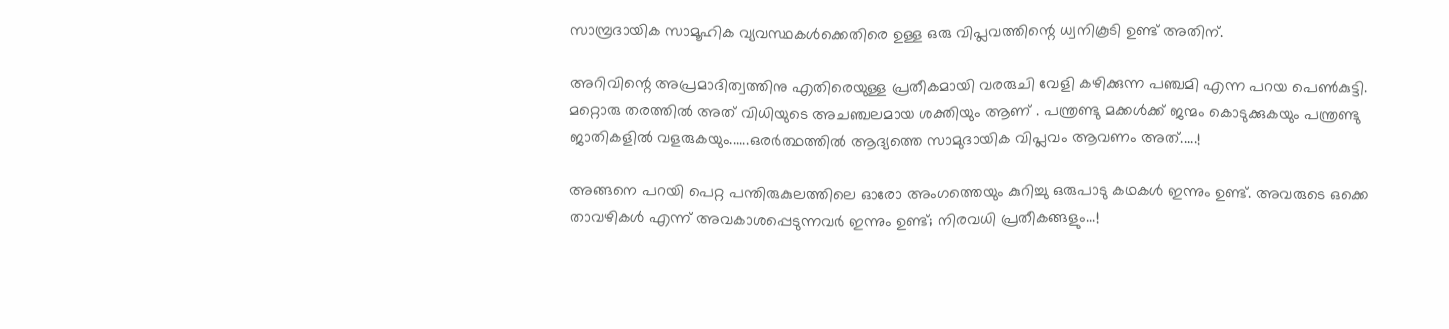സാമ്പ്രദായിക സാമൂഹിക വ്യവസ്ഥകള്‍ക്കെതിരെ ഉള്ള ഒരു വിപ്ലവത്തിന്റെ ധ്വനികൂടി ഉണ്ട് അതിന്.

അറിവിന്റെ അപ്രമാദിത്വത്തിനു എതിരെയുള്ള പ്രതീകമായി വരരുചി വേളി കഴിക്കുന്ന പഞ്ചമി എന്ന പറയ പെണ്‍കുട്ടി. മറ്റൊരു തരത്തില്‍ അത് വിധിയുടെ അചഞ്ചലമായ ശക്തിയും ആണ് . പന്ത്രണ്ടു മക്കള്‍ക്ക്‌ ജന്മം കൊടുക്കുകയും പന്ത്രണ്ടു ജാതികളില്‍ വളരുകയും......ഒരര്‍ത്ഥത്തില്‍ ആദ്യത്തെ സാമുദായിക വിപ്ലവം ആവണം അത്.....!

അങ്ങനെ പറയി പെറ്റ പന്തിരുകുലത്തിലെ ഓരോ അംഗത്തെയും കുറിച്ചു ഒരുപാടു കഥകള്‍ ഇന്നും ഉണ്ട്. അവരുടെ ഒക്കെ താവഴികള്‍ എന്ന് അവകാശപ്പെടുന്നവര്‍ ഇന്നും ഉണ്ട്; നിരവധി പ്രതീകങ്ങളും...!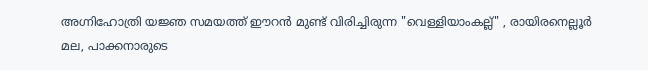അഗ്നിഹോത്രി യജ്ഞ സമയത്ത് ഈറന്‍ മുണ്ട് വിരിച്ചിരുന്ന "വെള്ളിയാംകല്ല്" , രായിരനെല്ലൂര്‍ മല, പാക്കനാരുടെ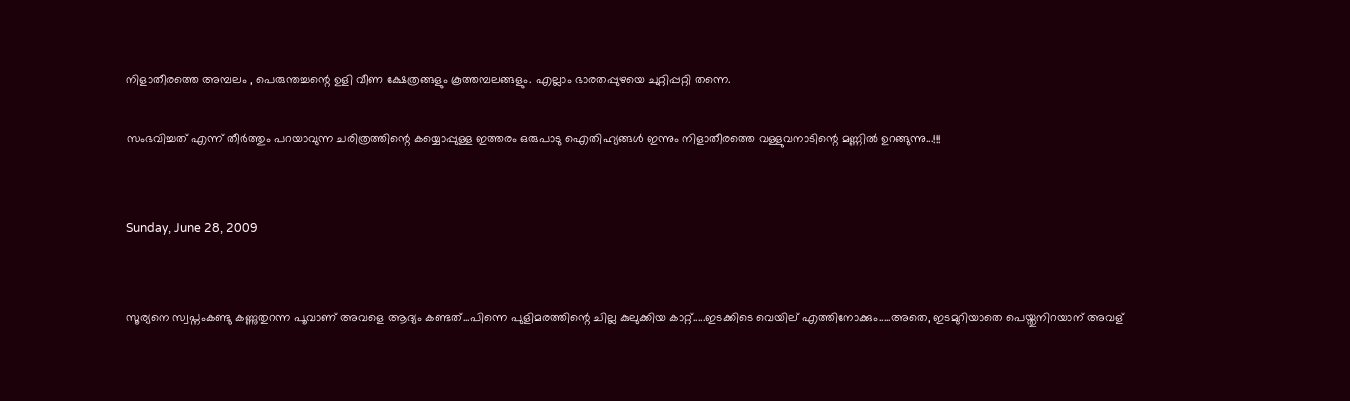നിളാതീരത്തെ അമ്പലം , പെരുന്തച്ചന്റെ ഉളി വീണ ക്ഷേത്രങ്ങളും കൂത്തമ്പലങ്ങളും. എല്ലാം ഭാരതപ്പുഴയെ ചുറ്റിപ്പറ്റി തന്നെ.

സംഭവിച്ചത് എന്ന് തീര്‍ത്തും പറയാവുന്ന ചരിത്രത്തിന്റെ കയ്യൊപ്പുള്ള ഇത്തരം ഒരുപാടു ഐതിഹ്യങ്ങള്‍ ഇന്നും നിളാതീരത്തെ വള്ളുവനാടിന്റെ മണ്ണില്‍ ഉറങ്ങുന്നു...!!!


Sunday, June 28, 2009


സൂര്യനെ സ്വപ്നംകണ്ടു കണ്ണുതുറന്ന പൂവാണ് അവളെ ആദ്യം കണ്ടത്...പിന്നെ പുളിമരത്തിന്റെ ചില്ല കുലുക്കിയ കാറ്റ്.....ഇടക്കിടെ വെയില് എത്തിനോക്കും.....അതെ, ഇടമുറിയാതെ പെയ്തുനിറയാന് അവള്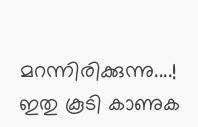മറന്നിരിക്കുന്നു....!
ഇതു കൂടി കാണുക